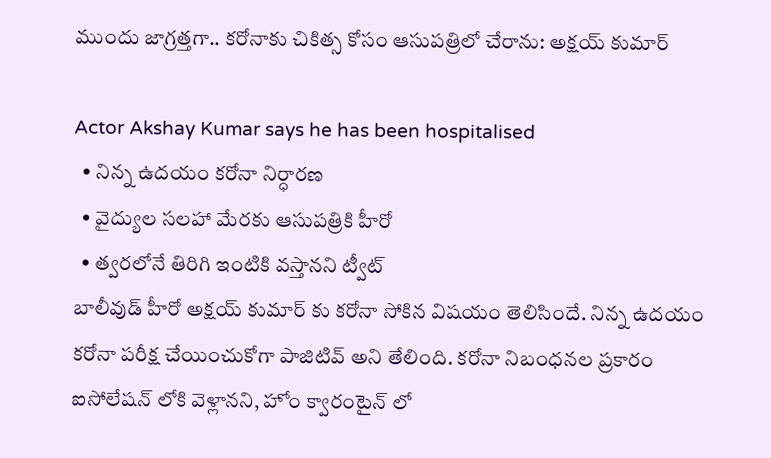ముందు జాగ్ర‌త్త‌గా.. క‌రోనాకు చికిత్స కోసం ఆసుప‌త్రిలో చేరాను: అక్ష‌య్ కుమార్‌

Actor Akshay Kumar says he has been hospitalised
  • నిన్న‌ ఉదయం క‌రోనా నిర్ధార‌ణ‌
  • వైద్యుల స‌ల‌హా మేరకు ఆసుప‌త్రికి హీరో
  • త్వ‌ర‌లోనే తిరిగి ఇంటికి వ‌స్తాన‌ని ట్వీట్
బాలీవుడ్ హీరో అక్షయ్ కుమార్ కు కరోనా సోకిన విష‌యం తెలిసిందే. నిన్న‌ ఉదయం క‌రోనా ప‌రీక్ష చేయించుకోగా పాజిటివ్ అని తేలింది. కరోనా నిబంధనల ప్ర‌కారం ఐసోలేషన్ లోకి వెళ్లానని, హోం క్వారంటైన్ లో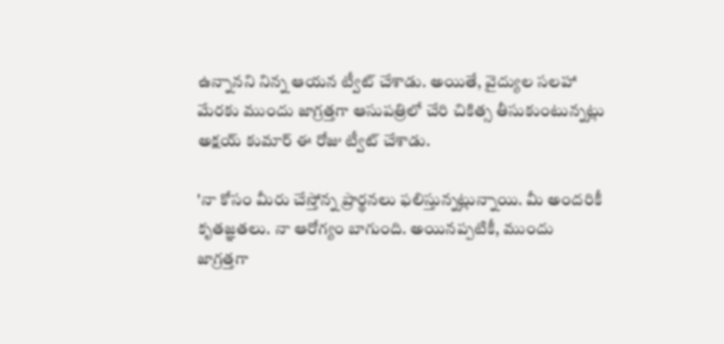ఉన్నాన‌ని నిన్న ఆయ‌న ట్వీట్ చేశాడు. అయితే, వైద్యుల స‌ల‌హా మేర‌కు ముందు జాగ్ర‌త్త‌గా ఆసుప‌త్రిలో చేరి చికిత్స తీసుకుంటున్న‌ట్లు అక్ష‌య్ కుమార్ ఈ రోజు ట్వీట్ చేశాడు.

'నా కోసం మీరు చేస్తోన్న ప్రార్థ‌న‌లు ఫ‌లిస్తున్నట్లున్నాయి. మీ అంద‌రికీ కృత‌జ్ఞ‌త‌లు. నా ఆరోగ్యం బాగుంది. అయిన‌ప్ప‌టికీ, ముందు జాగ్ర‌త్త‌గా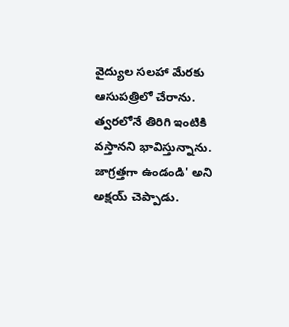వైద్యుల స‌ల‌హా మేర‌కు ఆసుప‌త్రిలో చేరాను. త్వ‌ర‌లోనే తిరిగి ఇంటికి వ‌స్తాన‌ని భావిస్తున్నాను. జాగ్ర‌త్త‌గా ఉండండి' అని అక్ష‌య్ చెప్పాడు.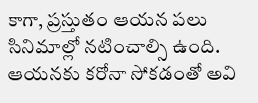కాగా, ప్ర‌స్తుతం ఆయ‌న ప‌లు సినిమాల్లో నటించాల్సి ఉంది. ఆయ‌న‌కు క‌రోనా సోక‌డంతో అవి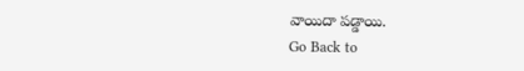వాయిదా ప‌డ్డాయి.
Go Back to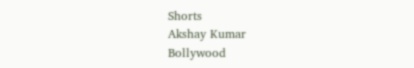Shorts
Akshay Kumar
Bollywood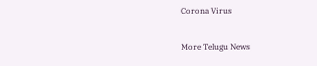Corona Virus

More Telugu News